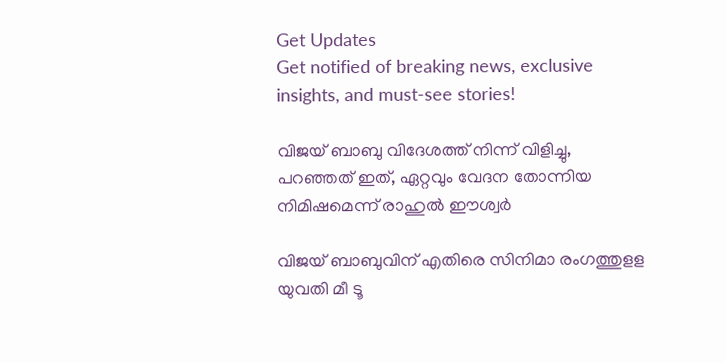Get Updates
Get notified of breaking news, exclusive insights, and must-see stories!

വിജയ് ബാബു വിദേശത്ത് നിന്ന് വിളിച്ചു, പറഞ്ഞത് ഇത്, ഏറ്റവും വേദന തോന്നിയ നിമിഷമെന്ന് രാഹുൽ ഈശ്വർ

വിജയ് ബാബുവിന് എതിരെ സിനിമാ രംഗത്തുളള യുവതി മീ ടൂ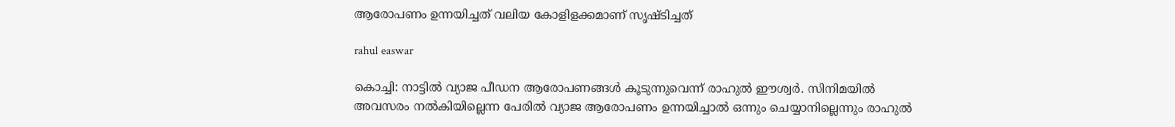ആരോപണം ഉന്നയിച്ചത് വലിയ കോളിളക്കമാണ് സൃഷ്ടിച്ചത്

rahul easwar

കൊച്ചി: നാട്ടിൽ വ്യാജ പീഡന ആരോപണങ്ങൾ കൂടുന്നുവെന്ന് രാഹുൽ ഈശ്വർ. സിനിമയിൽ അവസരം നൽകിയില്ലെന്ന പേരിൽ വ്യാജ ആരോപണം ഉന്നയിച്ചാൽ ഒന്നും ചെയ്യാനില്ലെന്നും രാഹുൽ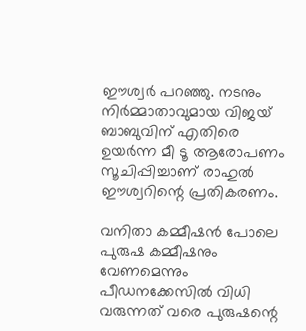ഈശ്വർ പറഞ്ഞു. നടനും നിർമ്മാതാവുമായ വിജയ് ബാബുവിന് എതിരെ ഉയർന്ന മീ ടൂ ആരോപണം സൂചിപ്പിച്ചാണ് രാഹുൽ ഈശ്വറിന്റെ പ്രതികരണം.

വനിതാ കമ്മീഷൻ പോലെ പുരുഷ കമ്മീഷനും വേണമെന്നും പീഡനക്കേസിൽ വിധി വരുന്നത് വരെ പുരുഷന്റെ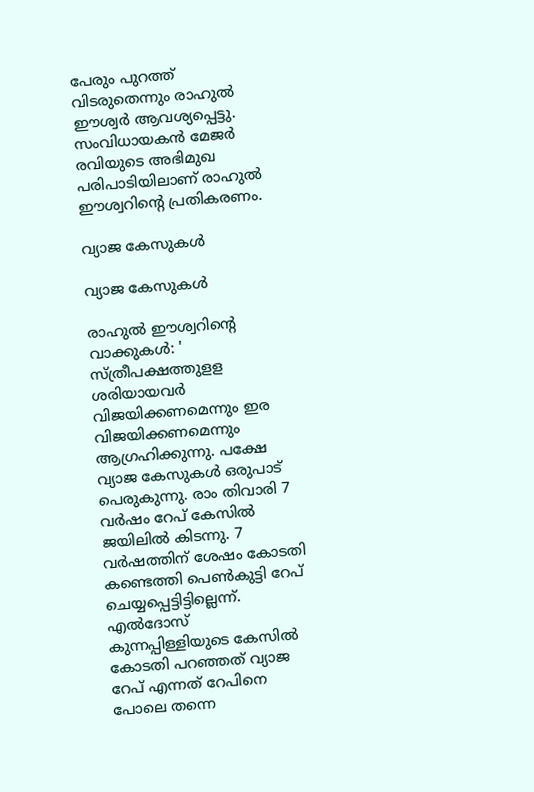പേരും പുറത്ത് വിടരുതെന്നും രാഹുൽ ഈശ്വർ ആവശ്യപ്പെട്ടു. സംവിധായകൻ മേജർ രവിയുടെ അഭിമുഖ പരിപാടിയിലാണ് രാഹുൽ ഈശ്വറിന്റെ പ്രതികരണം.

വ്യാജ കേസുകള്‍

വ്യാജ കേസുകള്‍

രാഹുൽ ഈശ്വറിന്റെ വാക്കുകൾ: ' സ്ത്രീപക്ഷത്തുളള ശരിയായവര്‍ വിജയിക്കണമെന്നും ഇര വിജയിക്കണമെന്നും ആഗ്രഹിക്കുന്നു. പക്ഷേ വ്യാജ കേസുകള്‍ ഒരുപാട് പെരുകുന്നു. രാം തിവാരി 7 വര്‍ഷം റേപ് കേസില്‍ ജയിലില്‍ കിടന്നു. 7 വര്‍ഷത്തിന് ശേഷം കോടതി കണ്ടെത്തി പെണ്‍കുട്ടി റേപ് ചെയ്യപ്പെട്ടിട്ടില്ലെന്ന്. എല്‍ദോസ് കുന്നപ്പിള്ളിയുടെ കേസില്‍ കോടതി പറഞ്ഞത് വ്യാജ റേപ് എന്നത് റേപിനെ പോലെ തന്നെ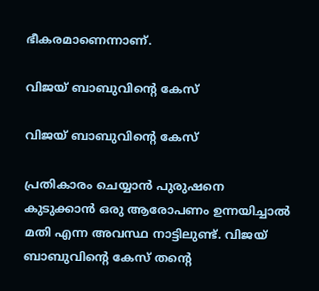ഭീകരമാണെന്നാണ്.

വിജയ് ബാബുവിന്റെ കേസ്

വിജയ് ബാബുവിന്റെ കേസ്

പ്രതികാരം ചെയ്യാന്‍ പുരുഷനെ കുടുക്കാന്‍ ഒരു ആരോപണം ഉന്നയിച്ചാല്‍ മതി എന്ന അവസ്ഥ നാട്ടിലുണ്ട്. വിജയ് ബാബുവിന്റെ കേസ് തന്റെ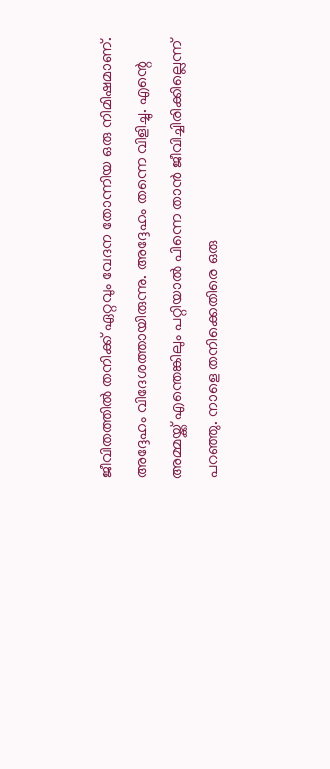ജീവിതത്തില്‍ തനിക്ക് ഏറ്റവും വേദന തോന്നിയ ഒരു നിമിഷമാണ്. അദ്ദേഹം വിദേശത്തായിരുന്നു. അദ്ദേഹം തന്നെ വിളിച്ചു. എന്റെ അമ്മയ്ക്ക് എന്തെങ്കിലും പറ്റിയാല്‍ പിന്നെ താന്‍ ജീവിച്ചിരിക്കില്ലെന്ന് പറഞ്ഞു. നാളെ തനിക്കെതിരെ ഒരു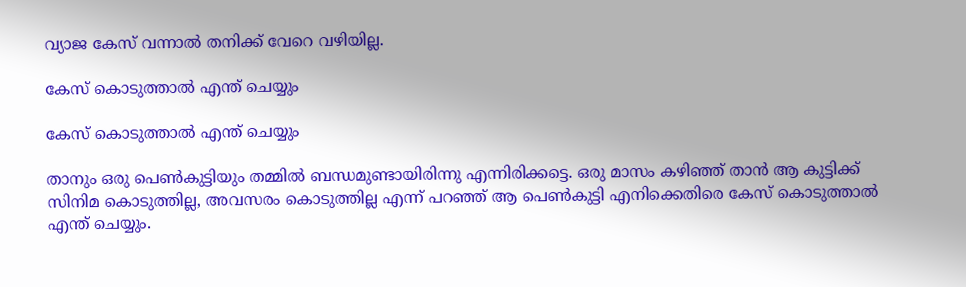വ്യാജ കേസ് വന്നാല്‍ തനിക്ക് വേറെ വഴിയില്ല.

കേസ് കൊടുത്താല്‍ എന്ത് ചെയ്യും

കേസ് കൊടുത്താല്‍ എന്ത് ചെയ്യും

താനും ഒരു പെണ്‍കുട്ടിയും തമ്മില്‍ ബന്ധമുണ്ടായിരിന്നു എന്നിരിക്കട്ടെ. ഒരു മാസം കഴിഞ്ഞ് താന്‍ ആ കുട്ടിക്ക് സിനിമ കൊടുത്തില്ല, അവസരം കൊടുത്തില്ല എന്ന് പറഞ്ഞ് ആ പെണ്‍കുട്ടി എനിക്കെതിരെ കേസ് കൊടുത്താല്‍ എന്ത് ചെയ്യും.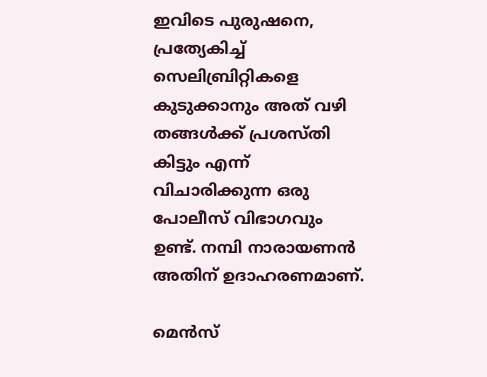ഇവിടെ പുരുഷനെ, പ്രത്യേകിച്ച് സെലിബ്രിറ്റികളെ കുടുക്കാനും അത് വഴി തങ്ങള്‍ക്ക് പ്രശസ്തി കിട്ടും എന്ന് വിചാരിക്കുന്ന ഒരു പോലീസ് വിഭാഗവും ഉണ്ട്. നമ്പി നാരായണന്‍ അതിന് ഉദാഹരണമാണ്.

മെന്‍സ്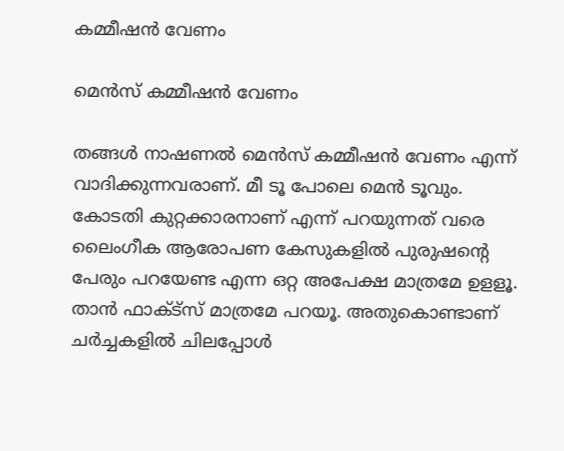കമ്മീഷന്‍ വേണം

മെന്‍സ് കമ്മീഷന്‍ വേണം

തങ്ങള്‍ നാഷണല്‍ മെന്‍സ് കമ്മീഷന്‍ വേണം എന്ന് വാദിക്കുന്നവരാണ്. മീ ടൂ പോലെ മെന്‍ ടൂവും. കോടതി കുറ്റക്കാരനാണ് എന്ന് പറയുന്നത് വരെ ലൈംഗീക ആരോപണ കേസുകളില്‍ പുരുഷന്റെ പേരും പറയേണ്ട എന്ന ഒറ്റ അപേക്ഷ മാത്രമേ ഉളളൂ. താന്‍ ഫാക്ട്‌സ് മാത്രമേ പറയൂ. അതുകൊണ്ടാണ് ചര്‍ച്ചകളില്‍ ചിലപ്പോള്‍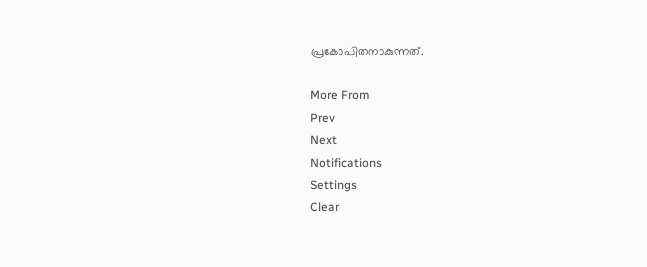പ്രകോപിതനാകുന്നത്.

More From
Prev
Next
Notifications
Settings
Clear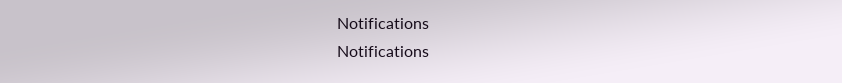Notifications
Notifications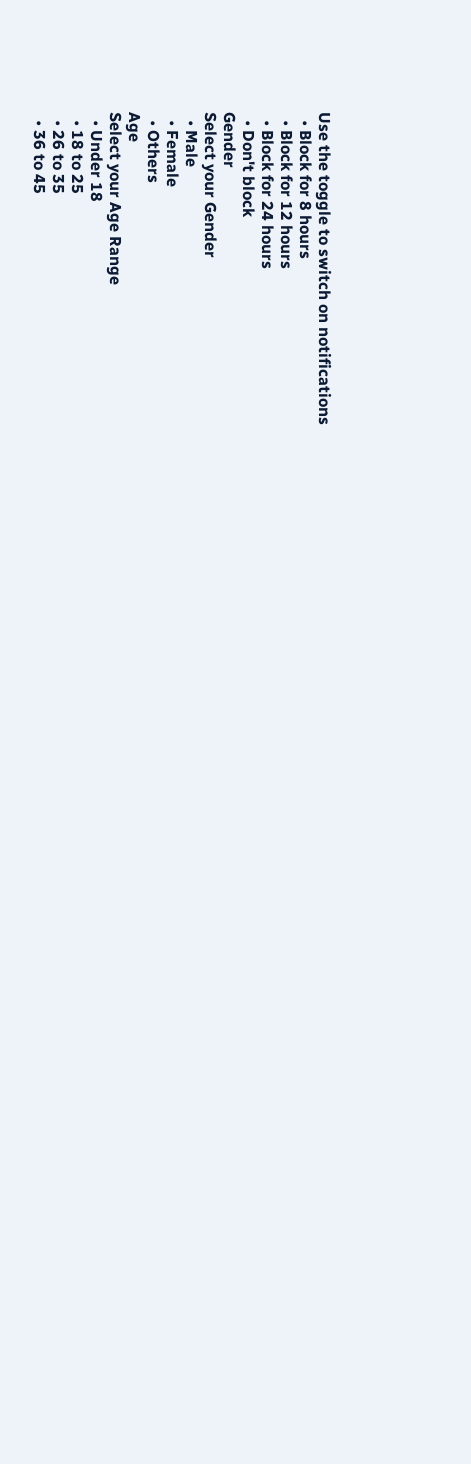Use the toggle to switch on notifications
  • Block for 8 hours
  • Block for 12 hours
  • Block for 24 hours
  • Don't block
Gender
Select your Gender
  • Male
  • Female
  • Others
Age
Select your Age Range
  • Under 18
  • 18 to 25
  • 26 to 35
  • 36 to 45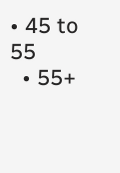• 45 to 55
  • 55+